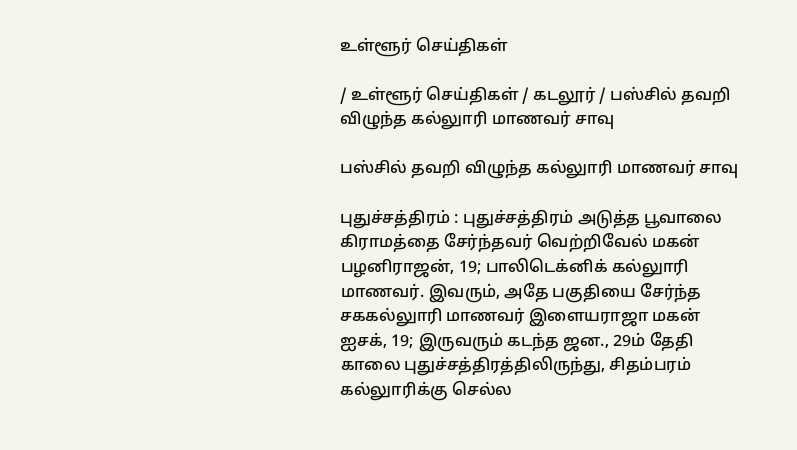உள்ளூர் செய்திகள்

/ உள்ளூர் செய்திகள் / கடலூர் / பஸ்சில் தவறி விழுந்த கல்லுாரி மாணவர் சாவு

பஸ்சில் தவறி விழுந்த கல்லுாரி மாணவர் சாவு

புதுச்சத்திரம் : புதுச்சத்திரம் அடுத்த பூவாலை கிராமத்தை சேர்ந்தவர் வெற்றிவேல் மகன் பழனிராஜன், 19; பாலிடெக்னிக் கல்லுாரி மாணவர். இவரும், அதே பகுதியை சேர்ந்த சககல்லுாரி மாணவர் இளையராஜா மகன் ஐசக், 19; இருவரும் கடந்த ஜன., 29ம் தேதி காலை புதுச்சத்திரத்திலிருந்து, சிதம்பரம் கல்லுாரிக்கு செல்ல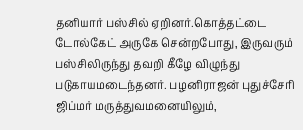தனியார் பஸ்சில் ஏறினர்.கொத்தட்டை டோல்கேட் அருகே சென்றபோது, இருவரும் பஸ்சிலிருந்து தவறி கீழே விழுந்து படுகாயமடைந்தனர். பழனிராஜன் புதுச்சேரி ஜிப்மர் மருத்துவமனையிலும்,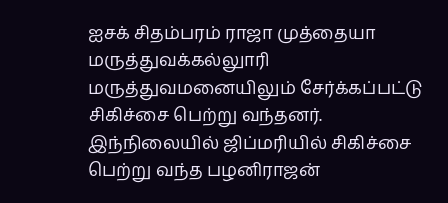ஐசக் சிதம்பரம் ராஜா முத்தையா மருத்துவக்கல்லுாரி மருத்துவமனையிலும் சேர்க்கப்பட்டு சிகிச்சை பெற்று வந்தனர். இந்நிலையில் ஜிப்மரியில் சிகிச்சை பெற்று வந்த பழனிராஜன்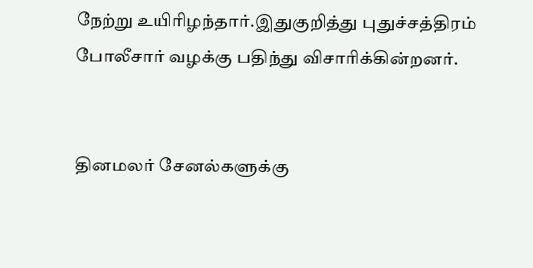நேற்று உயிரிழந்தார்.இதுகுறித்து புதுச்சத்திரம் போலீசார் வழக்கு பதிந்து விசாரிக்கின்றனர்.


தினமலர் சேனல்களுக்கு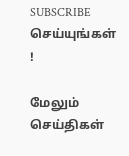SUBSCRIBE செய்யுங்கள் !

மேலும் செய்திகள்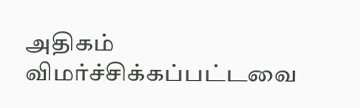அதிகம் விமர்ச்சிக்கப்பட்டவை